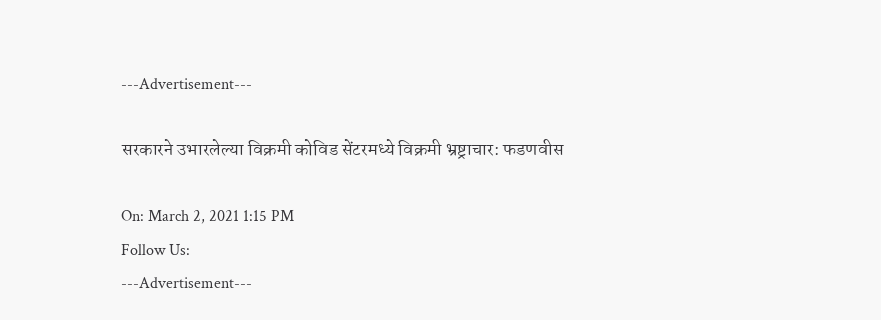---Advertisement---

सरकारने उभारलेल्या विक्रमी कोविड सेंटरमध्ये विक्रमी भ्रष्ट्राचार: फडणवीस

On: March 2, 2021 1:15 PM
Follow Us:
---Advertisement---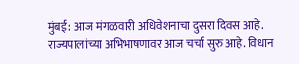मुंबई: आज मंगळवारी अधिवेशनाचा दुसरा दिवस आहे. राज्यपालांच्या अभिभाषणावर आज चर्चा सुरु आहे. विधान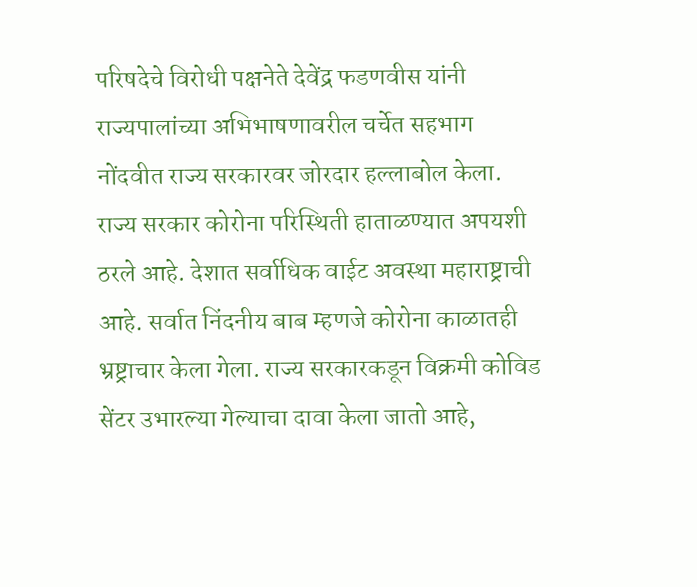परिषदेचे विरोधी पक्षनेते देवेंद्र फडणवीस यांनी राज्यपालांच्या अभिभाषणावरील चर्चेत सहभाग नोंदवीत राज्य सरकारवर जोरदार हल्लाबोल केला. राज्य सरकार कोरोना परिस्थिती हाताळण्यात अपयशी ठरले आहे. देशात सर्वाधिक वाईट अवस्था महाराष्ट्राची आहे. सर्वात निंदनीय बाब म्हणजे कोरोना काळातही भ्रष्ट्राचार केला गेला. राज्य सरकारकडून विक्रमी कोविड सेंटर उभारल्या गेल्याचा दावा केला जातो आहे,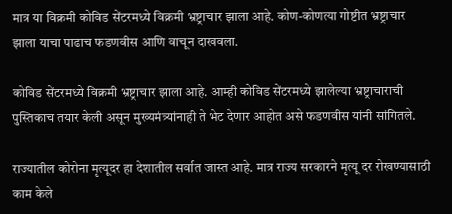मात्र या विक्रमी कोविड सेंटरमध्ये विक्रमी भ्रष्ट्राचार झाला आहे. कोण-कोणत्या गोष्टीत भ्रष्ट्राचार झाला याचा पाढाच फडणवीस आणि वाचून दाखवला.

कोविड सेंटरमध्ये विक्रमी भ्रष्ट्राचार झाला आहे. आम्ही कोविड सेंटरमध्ये झालेल्या भ्रष्ट्राचाराची पुस्तिकाच तयार केली असून मुख्यमंत्र्यांनाही ते भेट देणार आहोत असे फडणवीस यांनी सांगितले.

राज्यातील कोरोना मृत्यूदर हा देशातील सर्वात जास्त आहे. मात्र राज्य सरकारने मृत्यू दर रोखण्यासाठी काम केले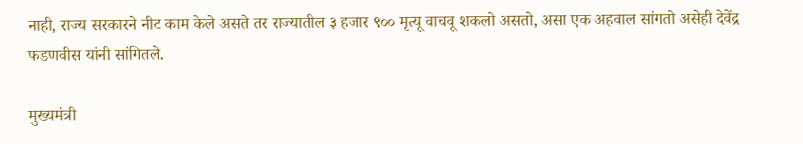नाही, राज्य सरकारने नीट काम केले असते तर राज्यातील ३ हजार ९०० मृत्यू वाचवू शकलो असतो, असा एक अहवाल सांगतो असेही देवेंद्र फडणवीस यांनी सांगितले.

मुख्यमंत्री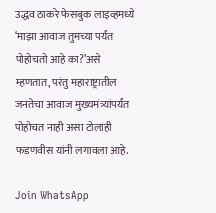उद्धव ठाकरे फेसबुक लाइव्हमध्ये ‘माझा आवाज तुमच्या पर्यंत पोहोचतो आहे का?’असे म्हणतात, परंतु महाराष्ट्रातील जनतेचा आवाज मुख्यमंत्र्यांपर्यंत पोहोचत नाही असा टोलाही फडणवीस यांनी लगावला आहे.

Join WhatsApp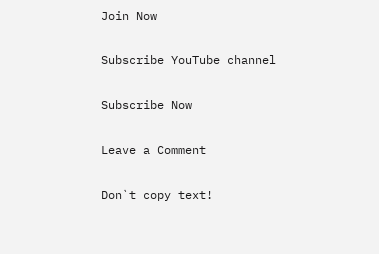Join Now

Subscribe YouTube channel

Subscribe Now

Leave a Comment

Don`t copy text!